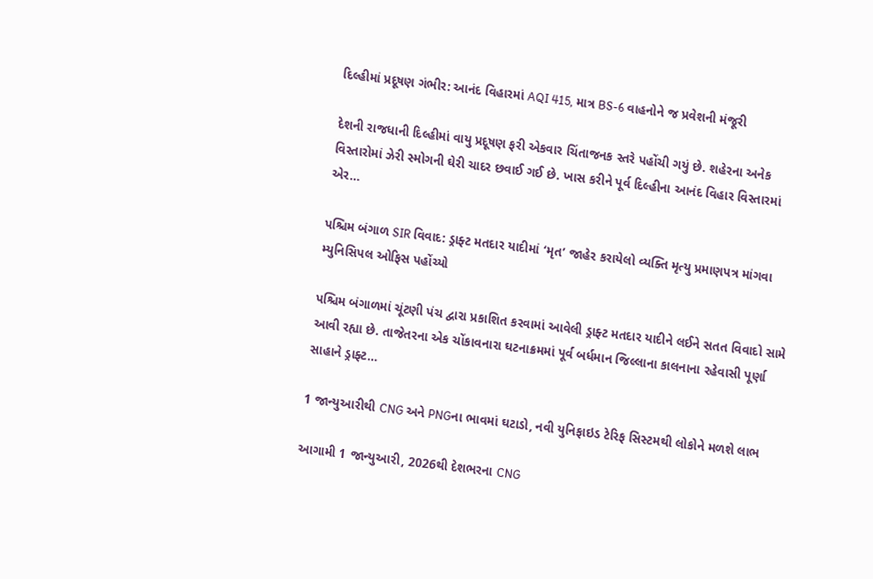દિલ્હીમાં પ્રદૂષણ ગંભીર: આનંદ વિહારમાં AQI 415, માત્ર BS-6 વાહનોને જ પ્રવેશની મંજૂરી

દેશની રાજધાની દિલ્હીમાં વાયુ પ્રદૂષણ ફરી એકવાર ચિંતાજનક સ્તરે પહોંચી ગયું છે. શહેરના અનેક વિસ્તારોમાં ઝેરી સ્મોગની ઘેરી ચાદર છવાઈ ગઈ છે. ખાસ કરીને પૂર્વ દિલ્હીના આનંદ વિહાર વિસ્તારમાં એર…

પશ્ચિમ બંગાળ SIR વિવાદ: ડ્રાફ્ટ મતદાર યાદીમાં ‘મૃત’ જાહેર કરાયેલો વ્યક્તિ મૃત્યુ પ્રમાણપત્ર માંગવા મ્યુનિસિપલ ઓફિસ પહોંચ્યો

પશ્ચિમ બંગાળમાં ચૂંટણી પંચ દ્વારા પ્રકાશિત કરવામાં આવેલી ડ્રાફ્ટ મતદાર યાદીને લઈને સતત વિવાદો સામે આવી રહ્યા છે. તાજેતરના એક ચોંકાવનારા ઘટનાક્રમમાં પૂર્વ બર્ધમાન જિલ્લાના કાલનાના રહેવાસી પૂર્ણા સાહાને ડ્રાફ્ટ…

1 જાન્યુઆરીથી CNG અને PNGના ભાવમાં ઘટાડો, નવી યુનિફાઇડ ટેરિફ સિસ્ટમથી લોકોને મળશે લાભ

આગામી 1 જાન્યુઆરી, 2026થી દેશભરના CNG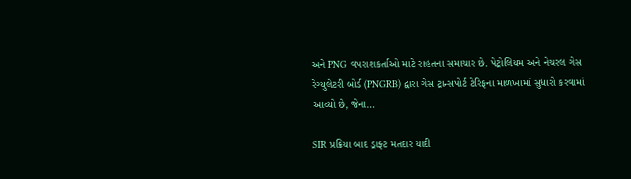અને PNG વપરાશકર્તાઓ માટે રાહતના સમાચાર છે. પેટ્રોલિયમ અને નેચરલ ગેસ રેગ્યુલેટરી બોર્ડ (PNGRB) દ્વારા ગેસ ટ્રાન્સપોર્ટ ટેરિફના માળખામાં સુધારો કરવામાં આવ્યો છે, જેના…

SIR પ્રક્રિયા બાદ ડ્રાફ્ટ મતદાર યાદી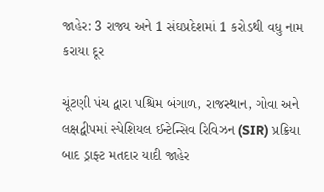જાહેર: 3 રાજ્ય અને 1 સંઘપ્રદેશમાં 1 કરોડથી વધુ નામ કરાયા દૂર

ચૂંટણી પંચ દ્વારા પશ્ચિમ બંગાળ, રાજસ્થાન, ગોવા અને લક્ષદ્વીપમાં સ્પેશિયલ ઈન્ટેન્સિવ રિવિઝન (SIR) પ્રક્રિયા બાદ ડ્રાફ્ટ મતદાર યાદી જાહેર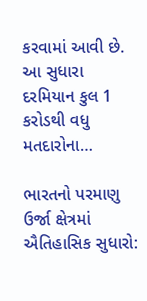કરવામાં આવી છે. આ સુધારા દરમિયાન કુલ 1 કરોડથી વધુ મતદારોના…

ભારતનો પરમાણુ ઉર્જા ક્ષેત્રમાં ઐતિહાસિક સુધારો: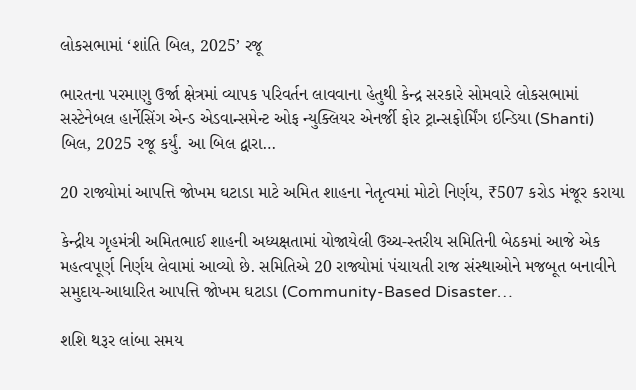લોકસભામાં ‘શાંતિ બિલ, 2025’ રજૂ

ભારતના પરમાણુ ઉર્જા ક્ષેત્રમાં વ્યાપક પરિવર્તન લાવવાના હેતુથી કેન્દ્ર સરકારે સોમવારે લોકસભામાં સસ્ટેનેબલ હાર્નેસિંગ એન્ડ એડવાન્સમેન્ટ ઓફ ન્યુક્લિયર એનર્જી ફોર ટ્રાન્સફોર્મિંગ ઇન્ડિયા (Shanti) બિલ, 2025 રજૂ કર્યું. આ બિલ દ્વારા…

20 રાજ્યોમાં આપત્તિ જોખમ ઘટાડા માટે અમિત શાહના નેતૃત્વમાં મોટો નિર્ણય, ₹507 કરોડ મંજૂર કરાયા

કેન્દ્રીય ગૃહમંત્રી અમિતભાઈ શાહની અધ્યક્ષતામાં યોજાયેલી ઉચ્ચ-સ્તરીય સમિતિની બેઠકમાં આજે એક મહત્વપૂર્ણ નિર્ણય લેવામાં આવ્યો છે. સમિતિએ 20 રાજ્યોમાં પંચાયતી રાજ સંસ્થાઓને મજબૂત બનાવીને સમુદાય-આધારિત આપત્તિ જોખમ ઘટાડા (Community-Based Disaster…

શશિ થરૂર લાંબા સમય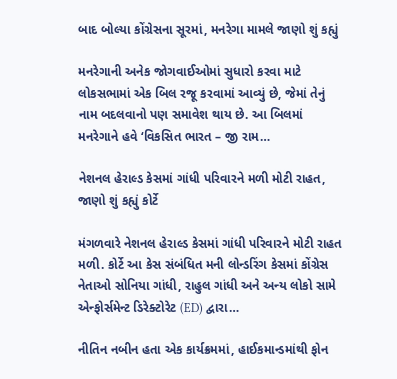બાદ બોલ્યા કોંગ્રેસના સૂરમાં, મનરેગા મામલે જાણો શું કહ્યું

મનરેગાની અનેક જોગવાઈઓમાં સુધારો કરવા માટે લોકસભામાં એક બિલ રજૂ કરવામાં આવ્યું છે, જેમાં તેનું નામ બદલવાનો પણ સમાવેશ થાય છે. આ બિલમાં મનરેગાને હવે ‘વિકસિત ભારત – જી રામ…

નેશનલ હેરાલ્ડ કેસમાં ગાંધી પરિવારને મળી મોટી રાહત, જાણો શું કહ્યું કોર્ટે

મંગળવારે નેશનલ હેરાલ્ડ કેસમાં ગાંધી પરિવારને મોટી રાહત મળી. કોર્ટે આ કેસ સંબંધિત મની લોન્ડરિંગ કેસમાં કોંગ્રેસ નેતાઓ સોનિયા ગાંધી, રાહુલ ગાંધી અને અન્ય લોકો સામે એન્ફોર્સમેન્ટ ડિરેક્ટોરેટ (ED) દ્વારા…

નીતિન નબીન હતા એક કાર્યક્રમમાં, હાઈકમાન્ડમાંથી ફોન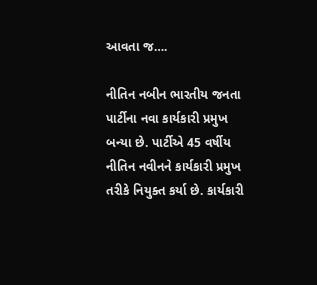આવતા જ….

નીતિન નબીન ભારતીય જનતા પાર્ટીના નવા કાર્યકારી પ્રમુખ બન્યા છે. પાર્ટીએ 45 વર્ષીય નીતિન નવીનને કાર્યકારી પ્રમુખ તરીકે નિયુક્ત કર્યા છે. કાર્યકારી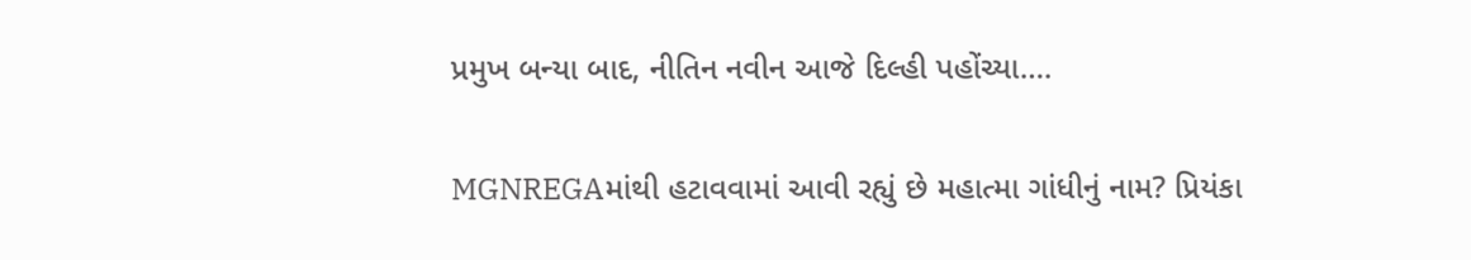પ્રમુખ બન્યા બાદ, નીતિન નવીન આજે દિલ્હી પહોંચ્યા.…

MGNREGAમાંથી હટાવવામાં આવી રહ્યું છે મહાત્મા ગાંધીનું નામ? પ્રિયંકા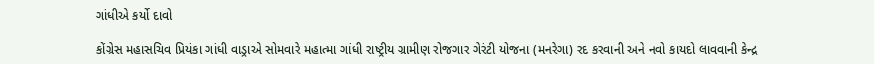ગાંધીએ કર્યો દાવો

કોંગ્રેસ મહાસચિવ પ્રિયંકા ગાંધી વાડ્રાએ સોમવારે મહાત્મા ગાંધી રાષ્ટ્રીય ગ્રામીણ રોજગાર ગેરંટી યોજના (મનરેગા) રદ કરવાની અને નવો કાયદો લાવવાની કેન્દ્ર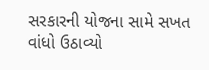સરકારની યોજના સામે સખત વાંધો ઉઠાવ્યો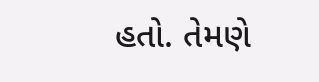હતો. તેમણે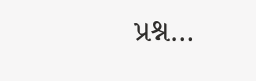પ્રશ્ન…